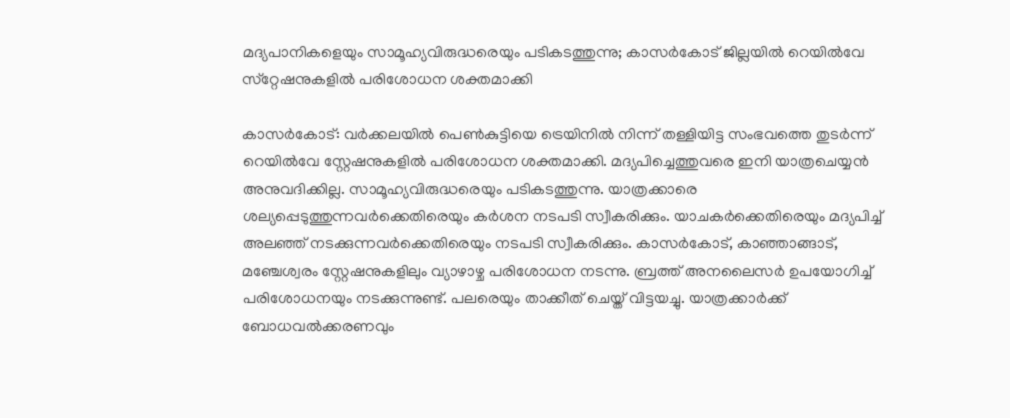മദ്യപാനികളെയും സാമൂഹ്യവിരുദ്ധരെയും പടികടത്തുന്നു; കാസര്‍കോട് ജില്ലയില്‍ റെയില്‍വേ സ്‌റ്റേഷനുകളില്‍ പരിശോധന ശക്തമാക്കി

കാസര്‍കോട്: വര്‍ക്കലയില്‍ പെണ്‍കുട്ടിയെ ട്രെയിനില്‍ നിന്ന് തള്ളിയിട്ട സംഭവത്തെ തുടര്‍ന്ന് റെയില്‍വേ സ്റ്റേഷനുകളില്‍ പരിശോധന ശക്തമാക്കി. മദ്യപിച്ചെത്തുവരെ ഇനി യാത്രചെയ്യന്‍ അനുവദിക്കില്ല. സാമൂഹ്യവിരുദ്ധരെയും പടികടത്തുന്നു. യാത്രക്കാരെ ശല്യപ്പെടുത്തുന്നവര്‍ക്കെതിരെയും കര്‍ശന നടപടി സ്വീകരിക്കും. യാചകര്‍ക്കെതിരെയും മദ്യപിച്ച് അലഞ്ഞ് നടക്കുന്നവര്‍ക്കെതിരെയും നടപടി സ്വീകരിക്കും. കാസര്‍കോട്, കാഞ്ഞാങ്ങാട്, മഞ്ചേശ്വരം സ്റ്റേഷനുകളിലും വ്യാഴാഴ്ച പരിശോധന നടന്നു. ബ്രത്ത് അനലൈസര്‍ ഉപയോഗിച്ച് പരിശോധനയും നടക്കുന്നുണ്ട്. പലരെയും താക്കീത് ചെയ്ത് വിട്ടയച്ചു. യാത്രക്കാര്‍ക്ക് ബോധവല്‍ക്കരണവും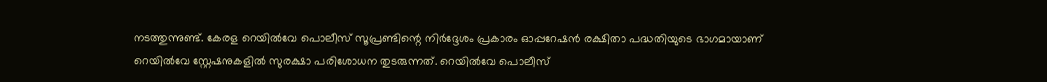നടത്തുന്നുണ്ട്. കേരള റെയില്‍വേ പൊലീസ് സൂപ്രണ്ടിന്റെ നിര്‍ദ്ദേശം പ്രകാരം ഓപ്പറേഷന്‍ രക്ഷിതാ പദ്ധതിയുടെ ഭാഗമായാണ് റെയില്‍വേ സ്റ്റേഷനുകളില്‍ സുരക്ഷാ പരിശോധന തുടരുന്നത്. റെയില്‍വേ പൊലീസ്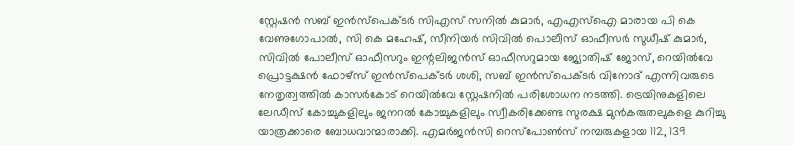സ്റ്റേഷന്‍ സബ് ഇന്‍സ്‌പെക്ടര്‍ സിഎസ് സനില്‍ കുമാര്‍, എഎസ്‌ഐ മാരായ പി കെ വേണുഗോപാല്‍, സി കെ മഹേഷ്, സീനിയര്‍ സിവില്‍ പൊലീസ് ഓഫീസര്‍ സുധീഷ് കുമാര്‍, സിവില്‍ പോലീസ് ഓഫീസറും ഇന്റലിജന്‍സ് ഓഫീസറുമായ ജ്യോതിഷ് ജോസ്, റെയില്‍വേ പ്രൊട്ടക്ഷന്‍ ഫോഴ്‌സ് ഇന്‍സ്‌പെക്ടര്‍ ശശി, സബ് ഇന്‍സ്‌പെക്ടര്‍ വിനോദ് എന്നിവരുടെ നേതൃത്വത്തില്‍ കാസര്‍കോട് റെയില്‍വേ സ്റ്റേഷനില്‍ പരിശോധന നടത്തി. ട്രെയിനുകളിലെ ലേഡീസ് കോച്ചുകളിലും ജനറല്‍ കോച്ചുകളിലും സ്വീകരിക്കേണ്ട സുരക്ഷ മുന്‍കരുതലുകളെ കുറിച്ചു യാത്രക്കാരെ ബോധവാന്മാരാക്കി. എമര്‍ജന്‍സി റെസ്‌പോണ്‍സ് നമ്പരുകളായ 112, 139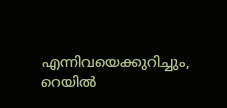എന്നിവയെക്കുറിച്ചും, റെയില്‍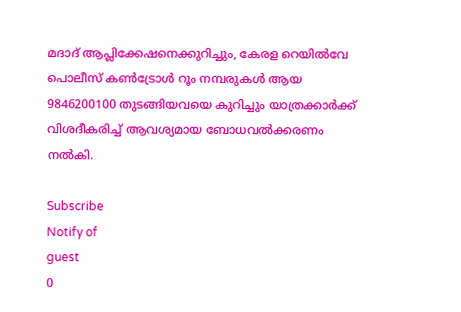മദാദ് ആപ്ലിക്കേഷനെക്കുറിച്ചും, കേരള റെയില്‍വേ പൊലീസ് കണ്‍ട്രോള്‍ റൂം നമ്പരുകള്‍ ആയ 9846200100 തുടങ്ങിയവയെ കുറിച്ചും യാത്രക്കാര്‍ക്ക് വിശദീകരിച്ച് ആവശ്യമായ ബോധവല്‍ക്കരണം നല്‍കി.

Subscribe
Notify of
guest
0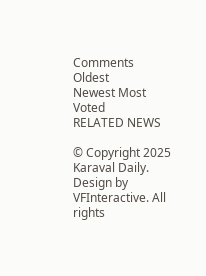Comments
Oldest
Newest Most Voted
RELATED NEWS

© Copyright 2025 Karaval Daily. Design by VFInteractive. All rights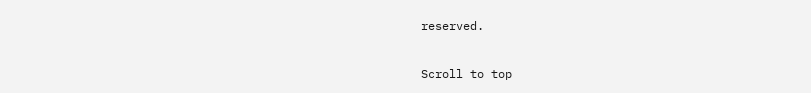reserved.

Scroll to top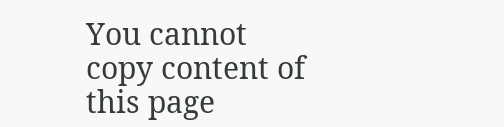You cannot copy content of this page